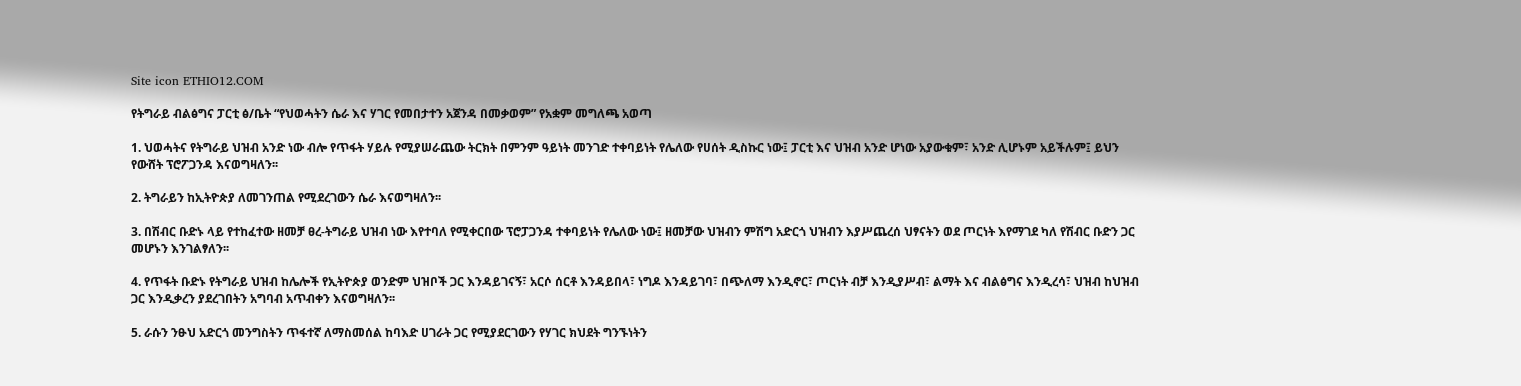Site icon ETHIO12.COM

የትግራይ ብልፅግና ፓርቲ ፅ/ቤት “የህወሓትን ሴራ እና ሃገር የመበታተን አጀንዳ በመቃወም” የአቋም መግለጫ አወጣ

1. ህወሓትና የትግራይ ህዝብ አንድ ነው ብሎ የጥፋት ሃይሉ የሚያሠራጨው ትርክት በምንም ዓይነት መንገድ ተቀባይነት የሌለው የሀሰት ዲስኩር ነው፤ ፓርቲ እና ህዝብ አንድ ሆነው አያውቁም፣ አንድ ሊሆኑም አይችሉም፤ ይህን የውሸት ፕሮፖጋንዳ እናወግዛለን፡፡

2. ትግራይን ከኢትዮጵያ ለመገንጠል የሚደረገውን ሴራ እናወግዛለን፡፡

3. በሽብር ቡድኑ ላይ የተከፈተው ዘመቻ ፀረ-ትግራይ ህዝብ ነው እየተባለ የሚቀርበው ፕሮፓጋንዳ ተቀባይነት የሌለው ነው፤ ዘመቻው ህዝብን ምሽግ አድርጎ ህዝብን እያሥጨረሰ ህፃናትን ወደ ጦርነት እየማገደ ካለ የሽብር ቡድን ጋር መሆኑን እንገልፃለን፡፡

4. የጥፋት ቡድኑ የትግራይ ህዝብ ከሌሎች የኢትዮጵያ ወንድም ህዝቦች ጋር እንዳይገናኝ፣ አርሶ ሰርቶ እንዳይበላ፣ ነግዶ እንዳይገባ፣ በጭለማ እንዲኖር፣ ጦርነት ብቻ እንዲያሥብ፣ ልማት እና ብልፅግና እንዲረሳ፣ ህዝብ ከህዝብ ጋር እንዲቃረን ያደረገበትን አግባብ አጥብቀን እናወግዛለን፡፡

5. ራሱን ንፁህ አድርጎ መንግስትን ጥፋተኛ ለማስመሰል ከባእድ ሀገራት ጋር የሚያደርገውን የሃገር ክህደት ግንኙነትን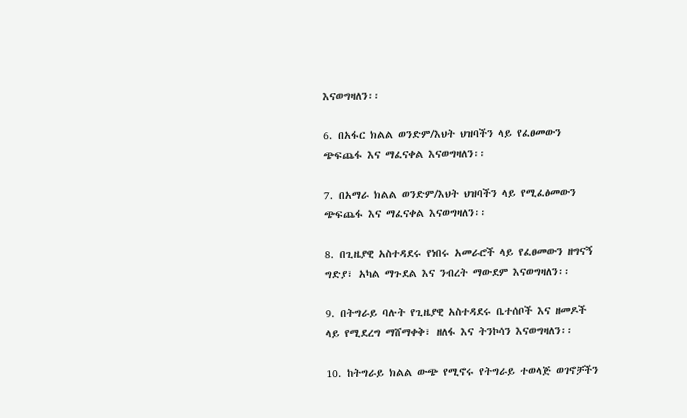እናወግዛለን፡፡

6. በአፋር ክልል ወንድም/እህት ህዝባችን ላይ የፈፀመውን ጭፍጨፋ እና ማፈናቀል እናወግዛለን፡፡

7. በአማራ ክልል ወንድም/እህት ህዝባችን ላይ የሚፈፅመውን ጭፍጨፋ እና ማፈናቀል እናወግዛለን፡፡

8. በጊዜያዊ አስተዳደሩ የነበሩ አመራሮች ላይ የፈፀመውን ዘግናኝ ግድያ፣ አካል ማጉደል እና ንብረት ማውደም እናወግዛለን፡፡

9. በትግራይ ባሉት የጊዜያዊ አስተዳደሩ ቤተሰቦች እና ዘመዶች ላይ የሚደረግ ማሸማቀቅ፣ ዘለፋ እና ትንኮሳን እናወግዛለን፡፡

10. ከትግራይ ክልል ውጭ የሚኖሩ የትግራይ ተወላጅ ወገኖቻችን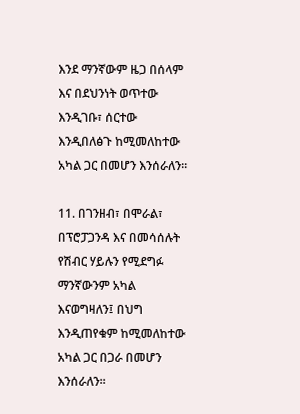እንደ ማንኛውም ዜጋ በሰላም እና በደህንነት ወጥተው እንዲገቡ፣ ሰርተው እንዲበለፅጉ ከሚመለከተው አካል ጋር በመሆን እንሰራለን፡፡

11. በገንዘብ፣ በሞራል፣ በፕሮፓጋንዳ እና በመሳሰሉት የሽብር ሃይሉን የሚደግፉ ማንኛውንም አካል እናወግዛለን፤ በህግ እንዲጠየቁም ከሚመለከተው አካል ጋር በጋራ በመሆን እንሰራለን፡፡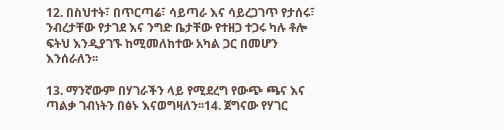12. በስህተት፣ በጥርጣሬ፣ ሳይጣራ እና ሳይረጋገጥ የታሰሩ፣ ንብረታቸው የታገደ እና ንግድ ቤታቸው የተዘጋ ተጋሩ ካሉ ቶሎ ፍትህ እንዲያገኙ ከሚመለከተው አካል ጋር በመሆን እንሰራለን፡፡

13. ማንኛውም በሃገራችን ላይ የሚደረግ የውጭ ጫና እና ጣልቃ ገብነትን በፅኑ እናወግዛለን፡፡14. ጀግናው የሃገር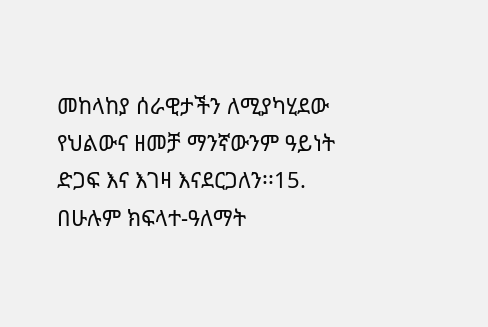መከላከያ ሰራዊታችን ለሚያካሂደው የህልውና ዘመቻ ማንኛውንም ዓይነት ድጋፍ እና እገዛ እናደርጋለን፡፡15. በሁሉም ክፍላተ-ዓለማት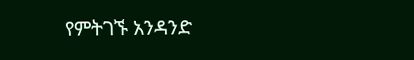የምትገኙ አንዳንድ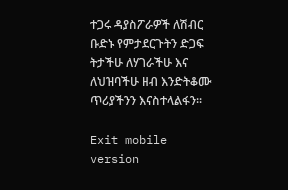ተጋሩ ዳያስፖራዎች ለሽብር ቡድኑ የምታደርጉትን ድጋፍ ትታችሁ ለሃገራችሁ እና ለህዝባችሁ ዘብ እንድትቆሙ ጥሪያችንን እናስተላልፋን፡፡

Exit mobile version